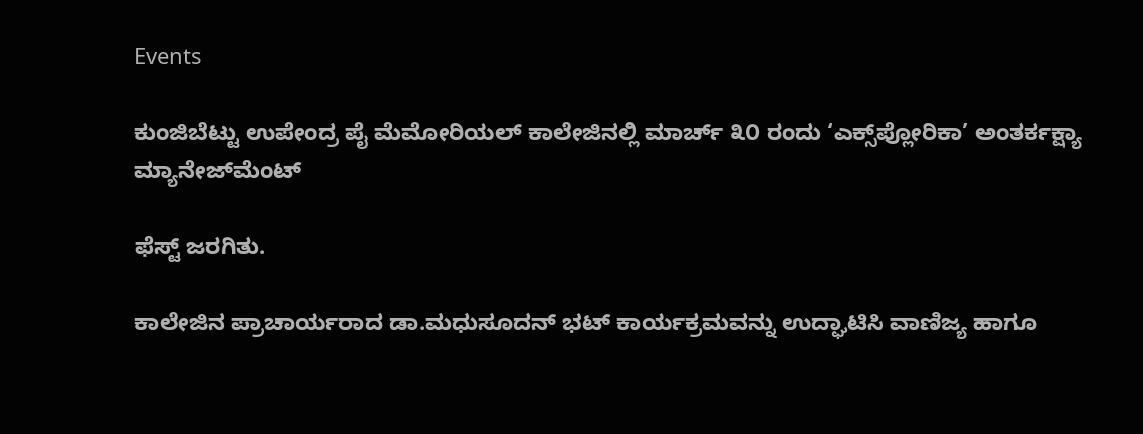Events

ಕುಂಜಿಬೆಟ್ಟು ಉಪೇಂದ್ರ ಪೈ ಮೆಮೋರಿಯಲ್ ಕಾಲೇಜಿನಲ್ಲಿ ಮಾರ್ಚ್ ೩೦ ರಂದು ‘ಎಕ್ಸ್‌ಪ್ಲೋರಿಕಾ’ ಅಂತರ್ಕಕ್ಷ್ಯಾ ಮ್ಯಾನೇಜ್‌ಮೆಂಟ್

ಫೆಸ್ಟ್ ಜರಗಿತು.

ಕಾಲೇಜಿನ ಪ್ರಾಚಾರ್ಯರಾದ ಡಾ.ಮಧುಸೂದನ್ ಭಟ್ ಕಾರ್ಯಕ್ರಮವನ್ನು ಉದ್ಘಾಟಿಸಿ ವಾಣಿಜ್ಯ ಹಾಗೂ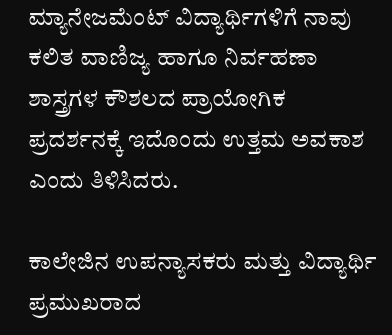ಮ್ಯಾನೇಜಮೆಂಟ್ ವಿದ್ಯಾರ್ಥಿಗಳಿಗೆ ನಾವು ಕಲಿತ ವಾಣಿಜ್ಯ ಹಾಗೂ ನಿರ್ವಹಣಾ ಶಾಸ್ತ್ರಗಳ ಕೌಶಲದ ಪ್ರಾಯೋಗಿಕ ಪ್ರದರ್ಶನಕ್ಕೆ ಇದೊಂದು ಉತ್ತಮ ಅವಕಾಶ ಎಂದು ತಿಳಿಸಿದರು.

ಕಾಲೇಜಿನ ಉಪನ್ಯಾಸಕರು ಮತ್ತು ವಿದ್ಯಾರ್ಥಿ ಪ್ರಮುಖರಾದ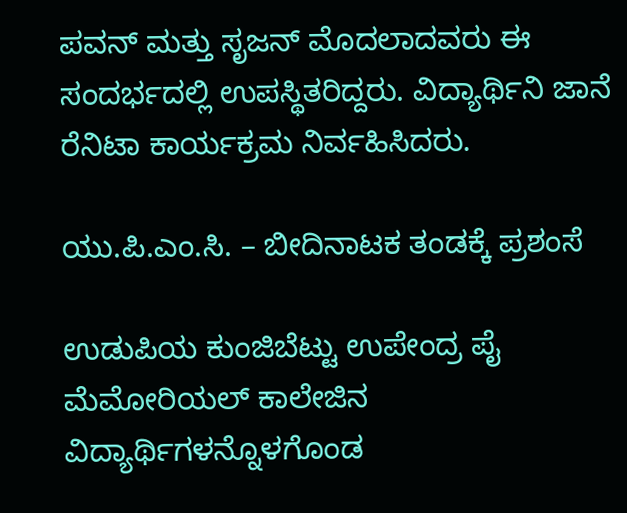ಪವನ್ ಮತ್ತು ಸೃಜನ್ ಮೊದಲಾದವರು ಈ ಸಂದರ್ಭದಲ್ಲಿ ಉಪಸ್ಥಿತರಿದ್ದರು. ವಿದ್ಯಾರ್ಥಿನಿ ಜಾನೆ ರೆನಿಟಾ ಕಾರ್ಯಕ್ರಮ ನಿರ್ವಹಿಸಿದರು.

ಯು.ಪಿ.ಎಂ.ಸಿ. – ಬೀದಿನಾಟಕ ತಂಡಕ್ಕೆ ಪ್ರಶಂಸೆ

ಉಡುಪಿಯ ಕುಂಜಿಬೆಟ್ಟು ಉಪೇಂದ್ರ ಪೈ ಮೆಮೋರಿಯಲ್ ಕಾಲೇಜಿನ ವಿದ್ಯಾರ್ಥಿಗಳನ್ನೊಳಗೊಂಡ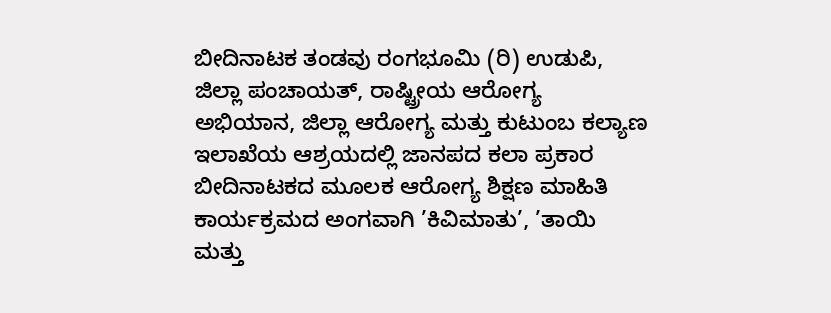ಬೀದಿನಾಟಕ ತಂಡವು ರಂಗಭೂಮಿ (ರಿ) ಉಡುಪಿ, ಜಿಲ್ಲಾ ಪಂಚಾಯತ್, ರಾಷ್ಟ್ರೀಯ ಆರೋಗ್ಯ ಅಭಿಯಾನ, ಜಿಲ್ಲಾ ಆರೋಗ್ಯ ಮತ್ತು ಕುಟುಂಬ ಕಲ್ಯಾಣ ಇಲಾಖೆಯ ಆಶ್ರಯದಲ್ಲಿ ಜಾನಪದ ಕಲಾ ಪ್ರಕಾರ ಬೀದಿನಾಟಕದ ಮೂಲಕ ಆರೋಗ್ಯ ಶಿಕ್ಷಣ ಮಾಹಿತಿ ಕಾರ್ಯಕ್ರಮದ ಅಂಗವಾಗಿ ’ಕಿವಿಮಾತು’, ’ತಾಯಿ ಮತ್ತು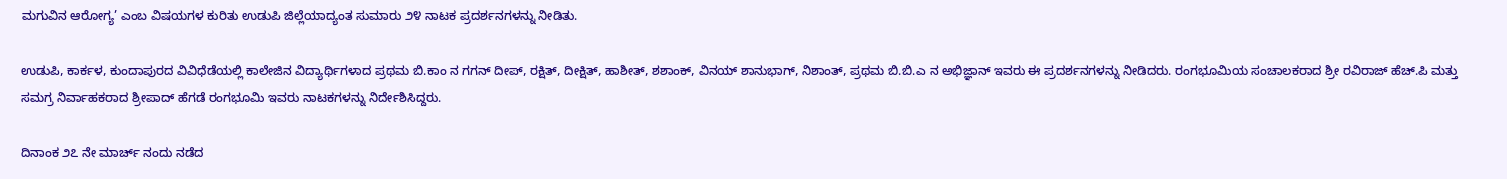ಮಗುವಿನ ಆರೋಗ್ಯ’ ಎಂಬ ವಿಷಯಗಳ ಕುರಿತು ಉಡುಪಿ ಜಿಲ್ಲೆಯಾದ್ಯಂತ ಸುಮಾರು ೨೪ ನಾಟಕ ಪ್ರದರ್ಶನಗಳನ್ನು ನೀಡಿತು.

ಉಡುಪಿ, ಕಾರ್ಕಳ, ಕುಂದಾಪುರದ ವಿವಿಧೆಡೆಯಲ್ಲಿ ಕಾಲೇಜಿನ ವಿದ್ಯಾರ್ಥಿಗಳಾದ ಪ್ರಥಮ ಬಿ.ಕಾಂ ನ ಗಗನ್ ದೀಪ್, ರಕ್ಷಿತ್, ದೀಕ್ಷಿತ್, ಹಾಶೀತ್, ಶಶಾಂಕ್, ವಿನಯ್ ಶಾನುಭಾಗ್, ನಿಶಾಂತ್, ಪ್ರಥಮ ಬಿ.ಬಿ.ಎ ನ ಅಭಿಜ್ಞಾನ್ ಇವರು ಈ ಪ್ರದರ್ಶನಗಳನ್ನು ನೀಡಿದರು. ರಂಗಭೂಮಿಯ ಸಂಚಾಲಕರಾದ ಶ್ರೀ ರವಿರಾಜ್ ಹೆಚ್.ಪಿ ಮತ್ತು ಸಮಗ್ರ ನಿರ್ವಾಹಕರಾದ ಶ್ರೀಪಾದ್ ಹೆಗಡೆ ರಂಗಭೂಮಿ ಇವರು ನಾಟಕಗಳನ್ನು ನಿರ್ದೇಶಿಸಿದ್ದರು.

ದಿನಾಂಕ ೨೭ ನೇ ಮಾರ್ಚ್ ನಂದು ನಡೆದ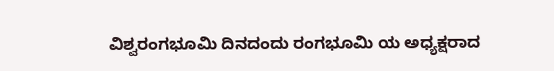ವಿಶ್ವರಂಗಭೂಮಿ ದಿನದಂದು ರಂಗಭೂಮಿ ಯ ಅಧ್ಯಕ್ಷರಾದ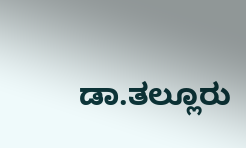ಡಾ.ತಲ್ಲೂರು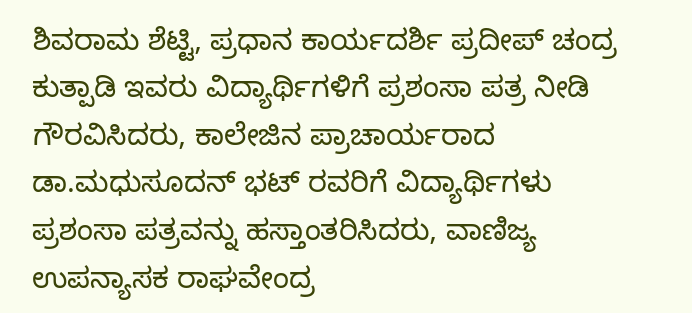ಶಿವರಾಮ ಶೆಟ್ಟಿ, ಪ್ರಧಾನ ಕಾರ್ಯದರ್ಶಿ ಪ್ರದೀಪ್ ಚಂದ್ರ ಕುತ್ಪಾಡಿ ಇವರು ವಿದ್ಯಾರ್ಥಿಗಳಿಗೆ ಪ್ರಶಂಸಾ ಪತ್ರ ನೀಡಿ ಗೌರವಿಸಿದರು, ಕಾಲೇಜಿನ ಪ್ರಾಚಾರ್ಯರಾದ ಡಾ.ಮಧುಸೂದನ್ ಭಟ್ ರವರಿಗೆ ವಿದ್ಯಾರ್ಥಿಗಳು ಪ್ರಶಂಸಾ ಪತ್ರವನ್ನು ಹಸ್ತಾಂತರಿಸಿದರು, ವಾಣಿಜ್ಯ ಉಪನ್ಯಾಸಕ ರಾಘವೇಂದ್ರ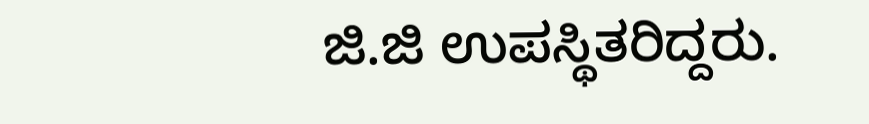ಜಿ.ಜಿ ಉಪಸ್ಥಿತರಿದ್ದರು.